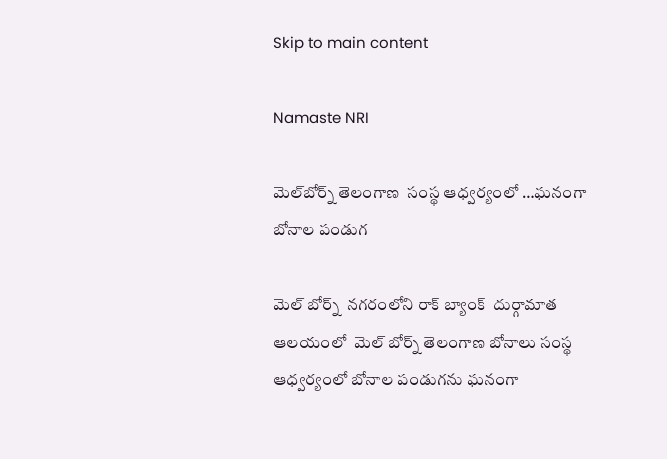Skip to main content

Namaste NRI

మెల్‌బోర్న్‌ తెలంగాణ  సంస్థ ఆధ్వర్యంలో …ఘనంగా  బోనాల పండుగ

మెల్‌ బోర్న్‌  నగరంలోని రాక్‌ బ్యాంక్‌  దుర్గామాత ఆలయంలో  మెల్‌ బోర్న్‌ తెలంగాణ బోనాలు సంస్థ ఆధ్వర్యంలో బోనాల పండుగను ఘనంగా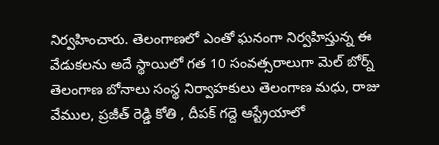నిర్వహించారు. తెలంగాణలో ఎంతో ఘనంగా నిర్వహిస్తున్న ఈ వేడుకలను అదే స్థాయిలో గత 10 సంవత్సరాలుగా మెల్‌ బోర్న్‌ తెలంగాణ బోనాలు సంస్థ నిర్వాహకులు తెలంగాణ మధు, రాజు వేముల, ప్రజీత్ రెడ్డి కోతి , దీపక్ గద్దె ఆస్ట్రేయాలో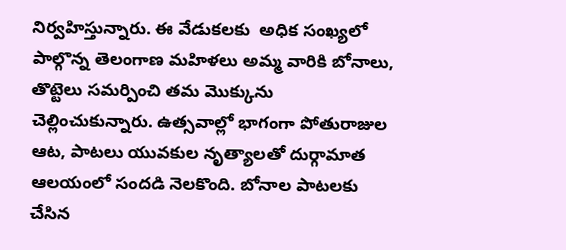నిర్వహిస్తున్నారు. ఈ వేడుకలకు  అధిక సంఖ్యలో పాల్గొన్న తెలంగాణ మహిళలు అమ్మ వారికి బోనాలు, తొట్టెలు సమర్పించి తమ మొక్కును చెల్లించుకున్నారు. ఉత్సవాల్లో భాగంగా పోతురాజుల ఆట, పాటలు యువకుల నృత్యాలతో దుర్గామాత ఆలయంలో సందడి నెలకొంది. బోనాల పాటలకు చేసిన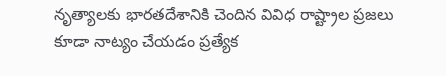నృత్యాలకు భారతదేశానికి చెందిన వివిధ రాష్ట్రాల ప్రజలు కూడా నాట్యం చేయడం ప్రత్యేక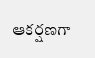ఆకర్షణగా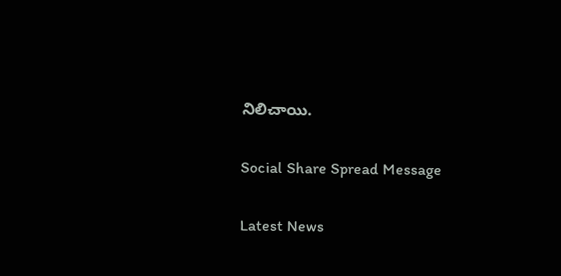నిలిచాయి.

Social Share Spread Message

Latest News